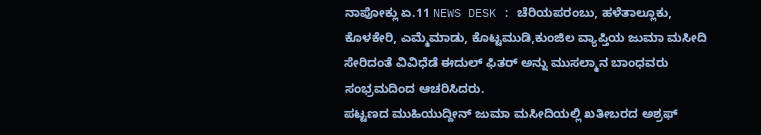ನಾಪೋಕ್ಲು ಏ.11 NEWS DESK : ಚೆರಿಯಪರಂಬು, ಹಳೆತಾಲ್ಲೂಕು, ಕೊಳಕೇರಿ, ಎಮ್ಮೆಮಾಡು, ಕೊಟ್ಟಮುಡಿ,ಕುಂಜಿಲ ವ್ಯಾಪ್ತಿಯ ಜುಮಾ ಮಸೀದಿ ಸೇರಿದಂತೆ ವಿವಿಧೆಡೆ ಈದುಲ್ ಫಿತರ್ ಅನ್ನು ಮುಸಲ್ಮಾನ ಬಾಂಧವರು ಸಂಭ್ರಮದಿಂದ ಆಚರಿಸಿದರು.
ಪಟ್ಟಣದ ಮುಹಿಯುದ್ದೀನ್ ಜುಮಾ ಮಸೀದಿಯಲ್ಲಿ ಖತೀಬರದ ಅಶ್ರಫ್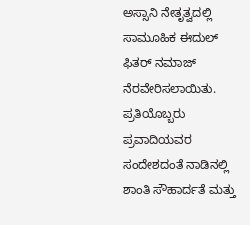ಅಸ್ಸಾನಿ ನೇತೃತ್ವದಲ್ಲಿ ಸಾಮೂಹಿಕ ಈದುಲ್ ಫಿತರ್ ನಮಾಜ್ ನೆರವೇರಿಸಲಾಯಿತು.
ಪ್ರತಿಯೊಬ್ಬರು ಪ್ರವಾದಿಯವರ ಸಂದೇಶದಂತೆ ನಾಡಿನಲ್ಲಿ ಶಾಂತಿ ಸೌಹಾರ್ದತೆ ಮತ್ತು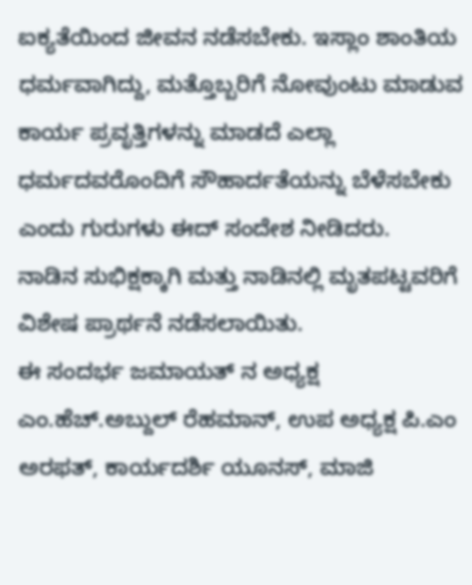ಐಕ್ಯತೆಯಿಂದ ಜೀವನ ನಡೆಸಬೇಕು. ಇಸ್ಲಾಂ ಶಾಂತಿಯ ಧರ್ಮವಾಗಿದ್ದು, ಮತ್ತೊಬ್ಬರಿಗೆ ನೋವುಂಟು ಮಾಡುವ ಕಾರ್ಯ ಪ್ರವೃತ್ತಿಗಳನ್ನು ಮಾಡದೆ ಎಲ್ಲಾ ಧರ್ಮದವರೊಂದಿಗೆ ಸೌಹಾರ್ದತೆಯನ್ನು ಬೆಳೆಸಬೇಕು ಎಂದು ಗುರುಗಳು ಈದ್ ಸಂದೇಶ ನೀಡಿದರು.
ನಾಡಿನ ಸುಭಿಕ್ಷಕ್ಕಾಗಿ ಮತ್ತು ನಾಡಿನಲ್ಲಿ ಮೃತಪಟ್ಟವರಿಗೆ ವಿಶೇಷ ಪ್ರಾರ್ಥನೆ ನಡೆಸಲಾಯಿತು.
ಈ ಸಂದರ್ಭ ಜಮಾಯತ್ ನ ಅಧ್ಯಕ್ಷ ಎಂ.ಹೆಚ್.ಅಬ್ದುಲ್ ರೆಹಮಾನ್, ಉಪ ಅಧ್ಯಕ್ಷ ಪಿ.ಎಂ ಅರಫತ್, ಕಾರ್ಯದರ್ಶಿ ಯೂನಸ್, ಮಾಜಿ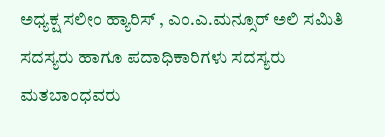ಅಧ್ಯಕ್ಷ ಸಲೀಂ ಹ್ಯಾರಿಸ್ , ಎಂ.ಎ.ಮನ್ಸೂರ್ ಅಲಿ ಸಮಿತಿ ಸದಸ್ಯರು ಹಾಗೂ ಪದಾಧಿಕಾರಿಗಳು ಸದಸ್ಯರು ಮತಬಾಂಧವರು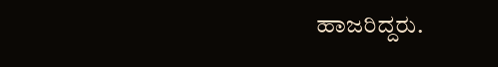ಹಾಜರಿದ್ದರು.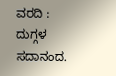ವರದಿ : ದುಗ್ಗಳ ಸದಾನಂದ.